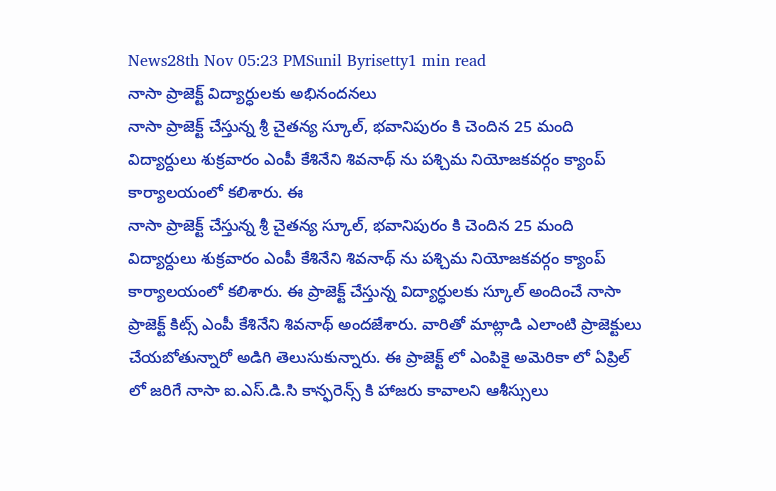News28th Nov 05:23 PMSunil Byrisetty1 min read
నాసా ప్రాజెక్ట్ విద్యార్ధులకు అభినందనలు
నాసా ప్రాజెక్ట్ చేస్తున్న శ్రీ చైతన్య స్కూల్, భవానిపురం కి చెందిన 25 మంది విద్యార్దులు శుక్రవారం ఎంపీ కేశినేని శివనాథ్ ను పశ్చిమ నియోజకవర్గం క్యాంప్ కార్యాలయంలో కలిశారు. ఈ
నాసా ప్రాజెక్ట్ చేస్తున్న శ్రీ చైతన్య స్కూల్, భవానిపురం కి చెందిన 25 మంది విద్యార్దులు శుక్రవారం ఎంపీ కేశినేని శివనాథ్ ను పశ్చిమ నియోజకవర్గం క్యాంప్ కార్యాలయంలో కలిశారు. ఈ ప్రాజెక్ట్ చేస్తున్న విద్యార్ధులకు స్కూల్ అందించే నాసా ప్రాజెక్ట్ కిట్స్ ఎంపీ కేశినేని శివనాథ్ అందజేశారు. వారితో మాట్లాడి ఎలాంటి ప్రాజెక్టులు చేయబోతున్నారో అడిగి తెలుసుకున్నారు. ఈ ప్రాజెక్ట్ లో ఎంపికై అమెరికా లో ఏప్రిల్ లో జరిగే నాసా ఐ.ఎస్.డి.సి కాన్ఫరెన్స్ కి హాజరు కావాలని ఆశీస్సులు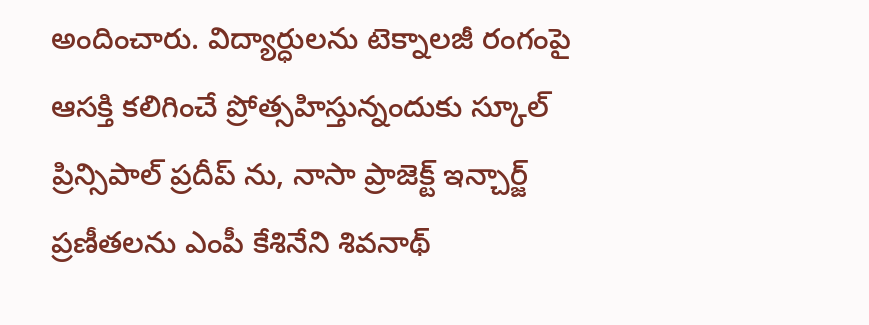అందించారు. విద్యార్ధులను టెక్నాలజీ రంగంపై ఆసక్తి కలిగించే ప్రోత్సహిస్తున్నందుకు స్కూల్ ప్రిన్సిపాల్ ప్రదీప్ ను, నాసా ప్రాజెక్ట్ ఇన్చార్జ్ ప్రణీతలను ఎంపీ కేశినేని శివనాథ్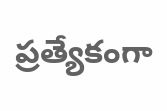ప్రత్యేకంగా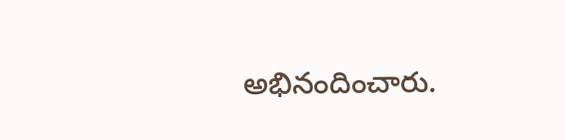అభినందించారు.